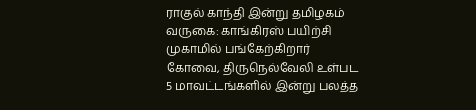ராகுல் காந்தி இன்று தமிழகம் வருகை: காங்கிரஸ் பயிற்சி முகாமில் பங்கேற்கிறார் கோவை, திருநெல்வேலி உள்பட 5 மாவட்டங்களில் இன்று பலத்த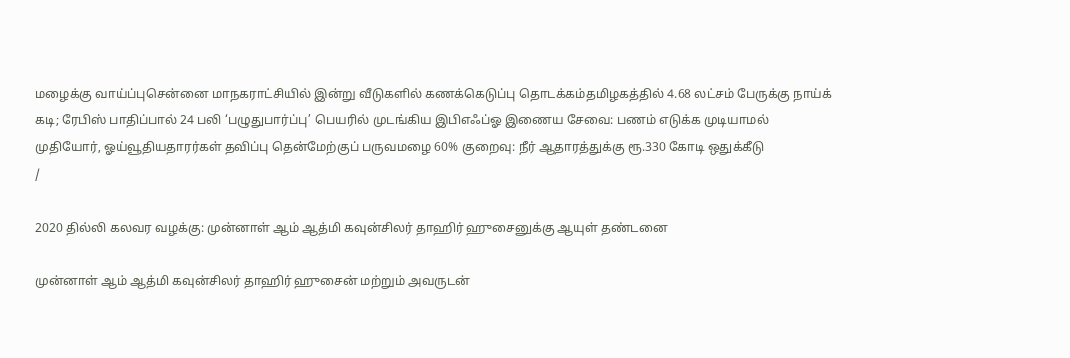மழைக்கு வாய்ப்புசென்னை மாநகராட்சியில் இன்று வீடுகளில் கணக்கெடுப்பு தொடக்கம்தமிழகத்தில் 4.68 லட்சம் பேருக்கு நாய்க் கடி; ரேபிஸ் பாதிப்பால் 24 பலி ‘பழுதுபார்ப்பு’ பெயரில் முடங்கிய இபிஎஃப்ஓ இணைய சேவை: பணம் எடுக்க முடியாமல் முதியோர், ஓய்வூதியதாரர்கள் தவிப்பு தென்மேற்குப் பருவமழை 60% குறைவு: நீர் ஆதாரத்துக்கு ரூ.330 கோடி ஒதுக்கீடு
/

2020 தில்லி கலவர வழக்கு: முன்னாள் ஆம் ஆத்மி கவுன்சிலர் தாஹிர் ஹுசைனுக்கு ஆயுள் தண்டனை

முன்னாள் ஆம் ஆத்மி கவுன்சிலர் தாஹிர் ஹுசைன் மற்றும் அவருடன்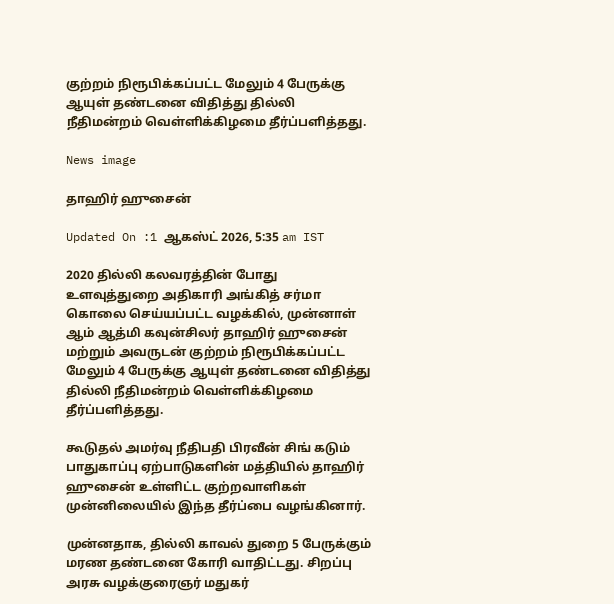குற்றம் நிரூபிக்கப்பட்ட மேலும் 4 பேருக்கு ஆயுள் தண்டனை விதித்து தில்லி நீதிமன்றம் வெள்ளிக்கிழமை தீர்ப்பளித்தது.

News image

தாஹிர் ஹுசைன்

Updated On :1 ஆகஸ்ட் 2026, 5:35 am IST

2020 தில்லி கலவரத்தின் போது உளவுத்துறை அதிகாரி அங்கித் சர்மா கொலை செய்யப்பட்ட வழக்கில், முன்னாள் ஆம் ஆத்மி கவுன்சிலர் தாஹிர் ஹுசைன் மற்றும் அவருடன் குற்றம் நிரூபிக்கப்பட்ட மேலும் 4 பேருக்கு ஆயுள் தண்டனை விதித்து தில்லி நீதிமன்றம் வெள்ளிக்கிழமை தீர்ப்பளித்தது.

கூடுதல் அமர்வு நீதிபதி பிரவீன் சிங் கடும் பாதுகாப்பு ஏற்பாடுகளின் மத்தியில் தாஹிர் ஹுசைன் உள்ளிட்ட குற்றவாளிகள் முன்னிலையில் இந்த தீர்ப்பை வழங்கினார்.

முன்னதாக, தில்லி காவல் துறை 5 பேருக்கும் மரண தண்டனை கோரி வாதிட்டது. சிறப்பு அரசு வழக்குரைஞர் மதுகர்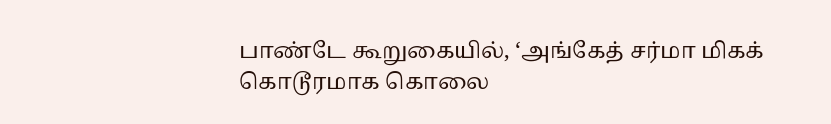பாண்டே கூறுகையில், ‘அங்கேத் சர்மா மிகக் கொடூரமாக கொலை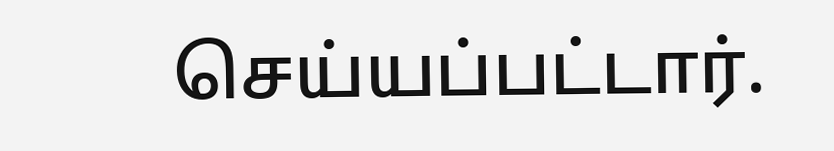செய்யப்பட்டார்.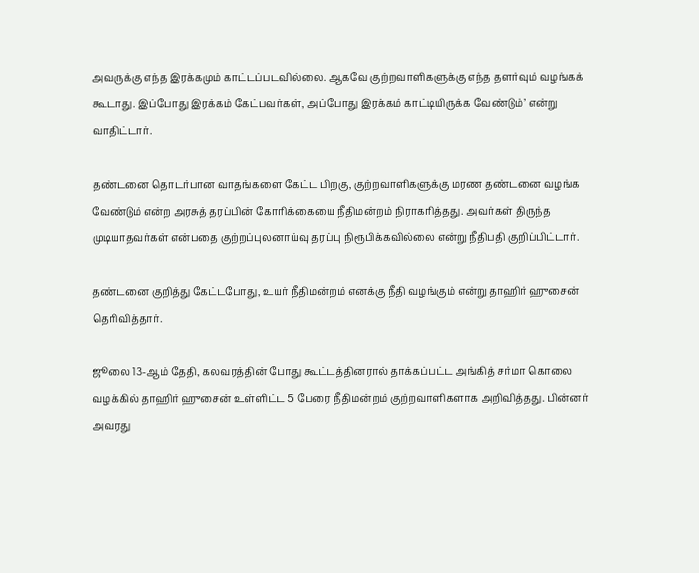அவருக்கு எந்த இரக்கமும் காட்டப்படவில்லை. ஆகவே குற்றவாளிகளுக்கு எந்த தளர்வும் வழங்கக் கூடாது. இப்போது இரக்கம் கேட்பவர்கள், அப்போது இரக்கம் காட்டியிருக்க வேண்டும்’ என்று வாதிட்டார்.

தண்டனை தொடர்பான வாதங்களை கேட்ட பிறகு, குற்றவாளிகளுக்கு மரண தண்டனை வழங்க வேண்டும் என்ற அரசுத் தரப்பின் கோரிக்கையை நீதிமன்றம் நிராகரித்தது. அவர்கள் திருந்த முடியாதவர்கள் என்பதை குற்றப்புலனாய்வு தரப்பு நிரூபிக்கவில்லை என்று நீதிபதி குறிப்பிட்டார்.

தண்டனை குறித்து கேட்டபோது, உயர் நீதிமன்றம் எனக்கு நீதி வழங்கும் என்று தாஹிர் ஹுசைன் தெரிவித்தார்.

ஜூலை 13-ஆம் தேதி, கலவரத்தின் போது கூட்டத்தினரால் தாக்கப்பட்ட அங்கித் சர்மா கொலை வழக்கில் தாஹிர் ஹுசைன் உள்ளிட்ட 5 பேரை நீதிமன்றம் குற்றவாளிகளாக அறிவித்தது. பின்னர் அவரது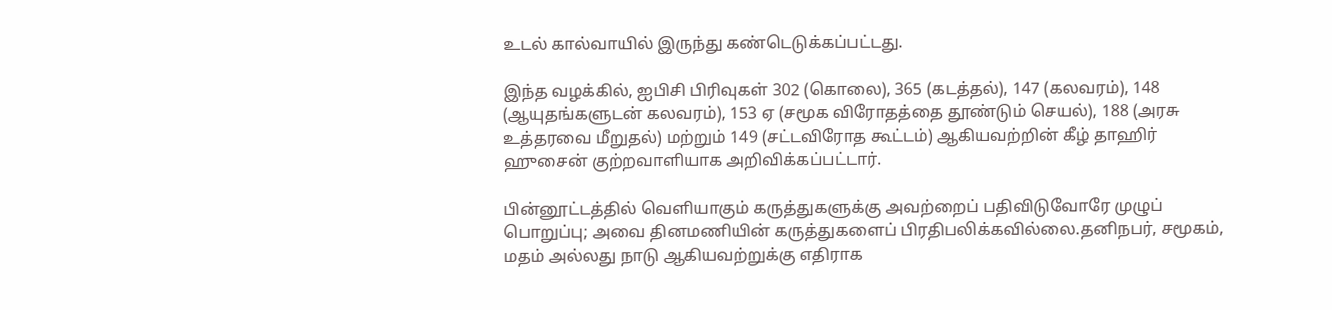உடல் கால்வாயில் இருந்து கண்டெடுக்கப்பட்டது.

இந்த வழக்கில், ஐபிசி பிரிவுகள் 302 (கொலை), 365 (கடத்தல்), 147 (கலவரம்), 148 (ஆயுதங்களுடன் கலவரம்), 153 ஏ (சமூக விரோதத்தை தூண்டும் செயல்), 188 (அரசு உத்தரவை மீறுதல்) மற்றும் 149 (சட்டவிரோத கூட்டம்) ஆகியவற்றின் கீழ் தாஹிர் ஹுசைன் குற்றவாளியாக அறிவிக்கப்பட்டார்.

பின்னூட்டத்தில் வெளியாகும் கருத்துகளுக்கு அவற்றைப் பதிவிடுவோரே முழுப் பொறுப்பு; அவை தினமணியின் கருத்துகளைப் பிரதிபலிக்கவில்லை.தனிநபர், சமூகம், மதம் அல்லது நாடு ஆகியவற்றுக்கு எதிராக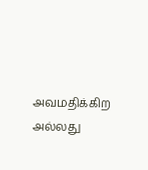அவமதிக்கிற அல்லது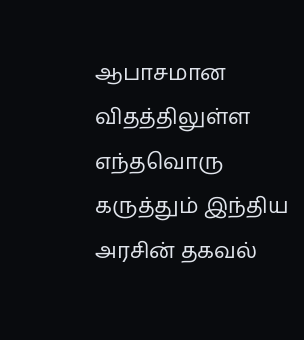ஆபாசமான விதத்திலுள்ள எந்தவொரு கருத்தும் இந்திய அரசின் தகவல்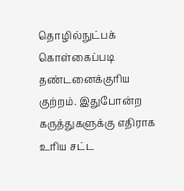தொழில்நுட்பக் கொள்கைப்படி தண்டனைக்குரிய குற்றம். இதுபோன்ற கருத்துகளுக்கு எதிராக உரிய சட்ட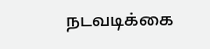நடவடிக்கை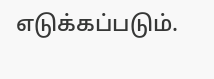எடுக்கப்படும்.